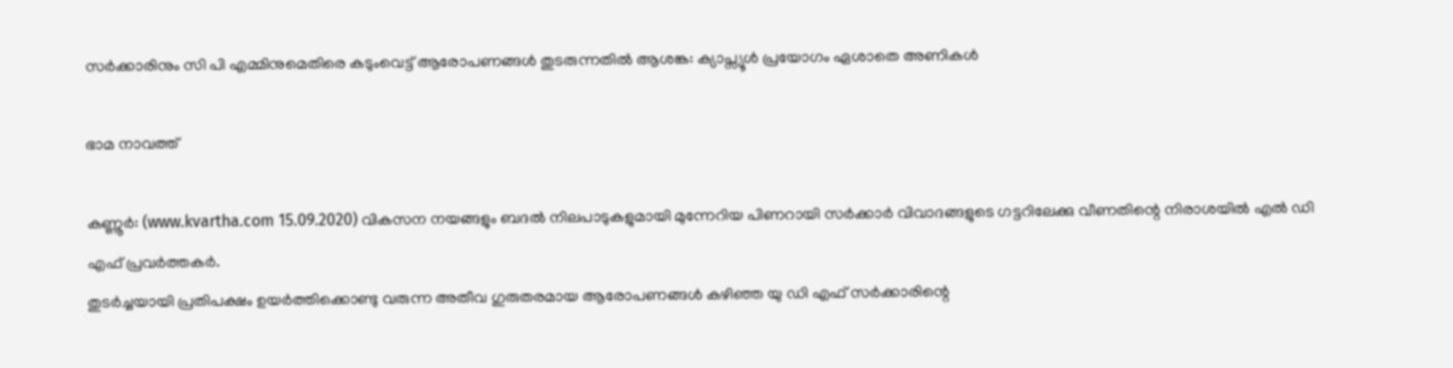സർക്കാരിനും സി പി എമ്മിനുമെതിരെ കടുംവെട്ട് ആരോപണങ്ങൾ തുടരുന്നതിൽ ആശങ്ക: ക്യാപ്സ്യൂൾ പ്രയോഗം ഏശാതെ അണികൾ

ഭാമ നാവത്ത്‌

കണ്ണൂർ: (www.kvartha.com 15.09.2020) വികസന നയങ്ങളും ബദൽ നിലപാടുകളുമായി മുന്നേറിയ പിണറായി സർക്കാർ വിവാദങ്ങളുടെ ഗട്ടറിലേക്കു വീണതിന്റെ നിരാശയിൽ എൽ ഡി എഫ് പ്രവർത്തകർ.
തുടർച്ചയായി പ്രതിപക്ഷം ഉയർത്തിക്കൊണ്ടു വരുന്ന അതീവ ഗുരുതരമായ ആരോപണങ്ങൾ കഴിഞ്ഞ യു ഡി എഫ് സർക്കാരിന്റെ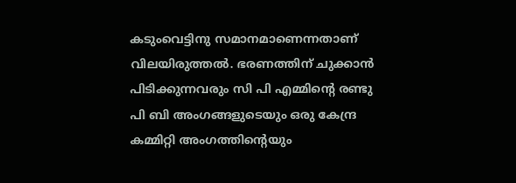കടുംവെട്ടിനു സമാനമാണെന്നതാണ് വിലയിരുത്തൽ. ഭരണത്തിന് ചുക്കാൻ പിടിക്കുന്നവരും സി പി എമ്മിന്റെ രണ്ടു പി ബി അംഗങ്ങളുടെയും ഒരു കേന്ദ്ര കമ്മിറ്റി അംഗത്തിന്റെയും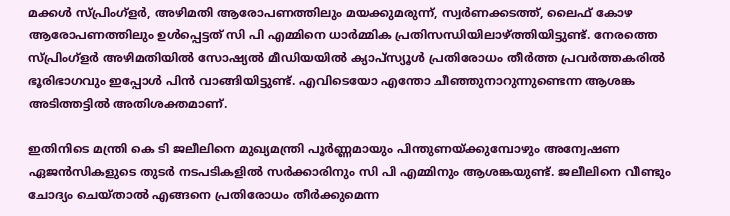മക്കൾ സ്പ്രിംഗ്ളർ, അഴിമതി ആരോപണത്തിലും മയക്കുമരുന്ന്, സ്വർണക്കടത്ത്, ലൈഫ് കോഴ ആരോപണത്തിലും ഉൾപ്പെട്ടത് സി പി എമ്മിനെ ധാർമ്മിക പ്രതിസന്ധിയിലാഴ്ത്തിയിട്ടുണ്ട്. നേരത്തെ സ്പ്രിംഗ്ളർ അഴിമതിയിൽ സോഷ്യൽ മീഡിയയിൽ ക്യാപ്സ്യൂൾ പ്രതിരോധം തീർത്ത പ്രവർത്തകരിൽ ഭൂരിഭാഗവും ഇപ്പോൾ പിൻ വാങ്ങിയിട്ടുണ്ട്. എവിടെയോ എന്തോ ചീഞ്ഞുനാറുന്നുണ്ടെന്ന ആശങ്ക അടിത്തട്ടിൽ അതിശക്തമാണ്.

ഇതിനിടെ മന്ത്രി കെ ടി ജലീലിനെ മുഖ്യമന്ത്രി പൂര്‍ണ്ണമായും പിന്തുണയ്ക്കുമ്പോഴും അന്വേഷണ ഏജന്‍സികളുടെ തുടര്‍ നടപടികളില്‍ സര്‍ക്കാരിനും സി പി എമ്മിനും ആശങ്കയുണ്ട്. ജലീലിനെ വീണ്ടും ചോദ്യം ചെയ്താല്‍ എങ്ങനെ പ്രതിരോധം തീര്‍ക്കുമെന്ന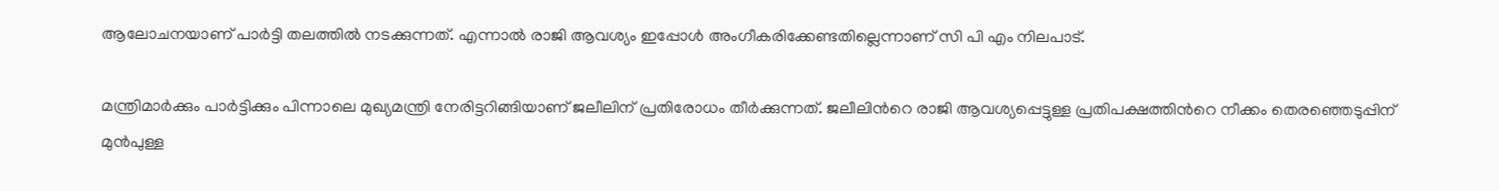ആലോചനയാണ് പാര്‍ട്ടി തലത്തില്‍ നടക്കുന്നത്. എന്നാല്‍ രാജി ആവശ്യം ഇപ്പോള്‍ അംഗീകരിക്കേണ്ടതില്ലെന്നാണ് സി പി എം നിലപാട്.

മന്ത്രിമാര്‍ക്കും പാര്‍ട്ടിക്കും പിന്നാലെ മുഖ്യമന്ത്രി നേരിട്ടറിങ്ങിയാണ് ജലീലിന് പ്രതിരോധം തീര്‍ക്കുന്നത്. ജലീലിന്‍റെ രാജി ആവശ്യപ്പെട്ടുള്ള പ്രതിപക്ഷത്തിന്‍റെ നീക്കം തെരഞ്ഞെടുപ്പിന് മുന്‍പുള്ള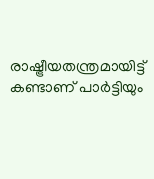രാഷ്ട്രീയതന്ത്രമായിട്ട് കണ്ടാണ് പാര്‍ട്ടിയും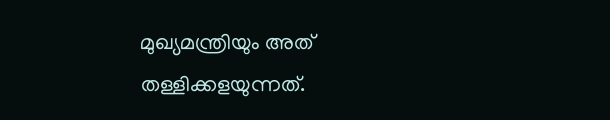മുഖ്യമന്ത്രിയും അത് തള്ളിക്കളയുന്നത്.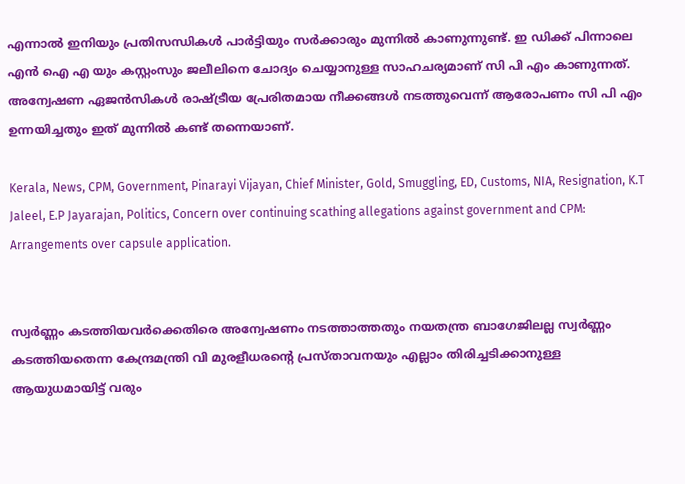എന്നാല്‍ ഇനിയും പ്രതിസന്ധികള്‍ പാര്‍ട്ടിയും സര്‍ക്കാരും മുന്നില്‍ കാണുന്നുണ്ട്. ഇ‍ ഡിക്ക് പിന്നാലെ എന്‍ ഐ എ യും കസ്റ്റംസും ജലീലിനെ ചോദ്യം ചെയ്യാനുള്ള സാഹചര്യമാണ് സി പി എം കാണുന്നത്. അന്വേഷണ ഏജന്‍സികള്‍ രാഷ്ട്രീയ പ്രേരിതമായ നീക്കങ്ങള്‍ നടത്തുവെന്ന് ആരോപണം സി പി എം ഉന്നയിച്ചതും ഇത് മുന്നില്‍ കണ്ട് തന്നെയാണ്.

Kerala, News, CPM, Government, Pinarayi Vijayan, Chief Minister, Gold, Smuggling, ED, Customs, NIA, Resignation, K.T Jaleel, E.P Jayarajan, Politics, Concern over continuing scathing allegations against government and CPM: Arrangements over capsule application.


സ്വര്‍ണ്ണം കടത്തിയവര്‍ക്കെതിരെ അന്വേഷണം നടത്താത്തതും നയതന്ത്ര ബാഗേജിലല്ല സ്വര്‍ണ്ണം കടത്തിയതെന്ന കേന്ദ്രമന്ത്രി വി മുരളീധരന്‍റെ പ്രസ്താവനയും എല്ലാം തിരിച്ചടിക്കാനുള്ള ആയുധമായിട്ട് വരും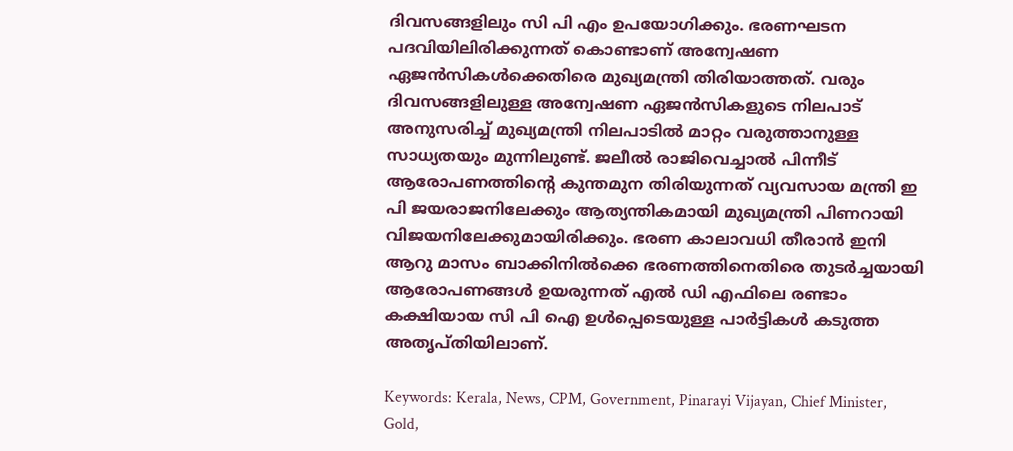ദിവസങ്ങളിലും സി പി എം ഉപയോഗിക്കും. ഭരണഘടന പദവിയിലിരിക്കുന്നത് കൊണ്ടാണ് അന്വേഷണ ഏജന്‍സികള്‍ക്കെതിരെ മുഖ്യമന്ത്രി തിരിയാത്തത്. വരും ദിവസങ്ങളിലുള്ള അന്വേഷണ ഏജന്‍സികളുടെ നിലപാട് അനുസരിച്ച് മുഖ്യമന്ത്രി നിലപാടില്‍ മാറ്റം വരുത്താനുള്ള സാധ്യതയും മുന്നിലുണ്ട്. ജലീൽ രാജിവെച്ചാൽ പിന്നീട് ആരോപണത്തിന്റെ കുന്തമുന തിരിയുന്നത് വ്യവസായ മന്ത്രി ഇ പി ജയരാജനിലേക്കും ആത്യന്തികമായി മുഖ്യമന്ത്രി പിണറായി വിജയനിലേക്കുമായിരിക്കും. ഭരണ കാലാവധി തീരാൻ ഇനി ആറു മാസം ബാക്കിനിൽക്കെ ഭരണത്തിനെതിരെ തുടർച്ചയായി ആരോപണങ്ങൾ ഉയരുന്നത് എൽ ഡി എഫിലെ രണ്ടാം കക്ഷിയായ സി പി ഐ ഉൾപ്പെടെയുള്ള പാർട്ടികൾ കടുത്ത അതൃപ്തിയിലാണ്.

Keywords: Kerala, News, CPM, Government, Pinarayi Vijayan, Chief Minister, Gold,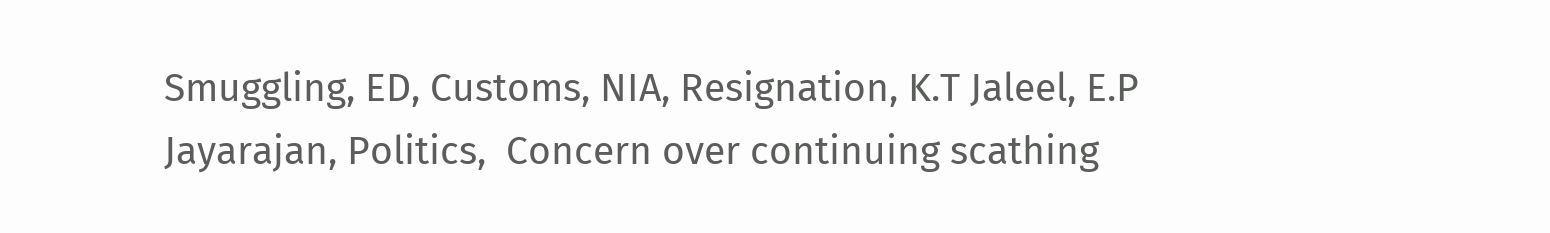Smuggling, ED, Customs, NIA, Resignation, K.T Jaleel, E.P Jayarajan, Politics,  Concern over continuing scathing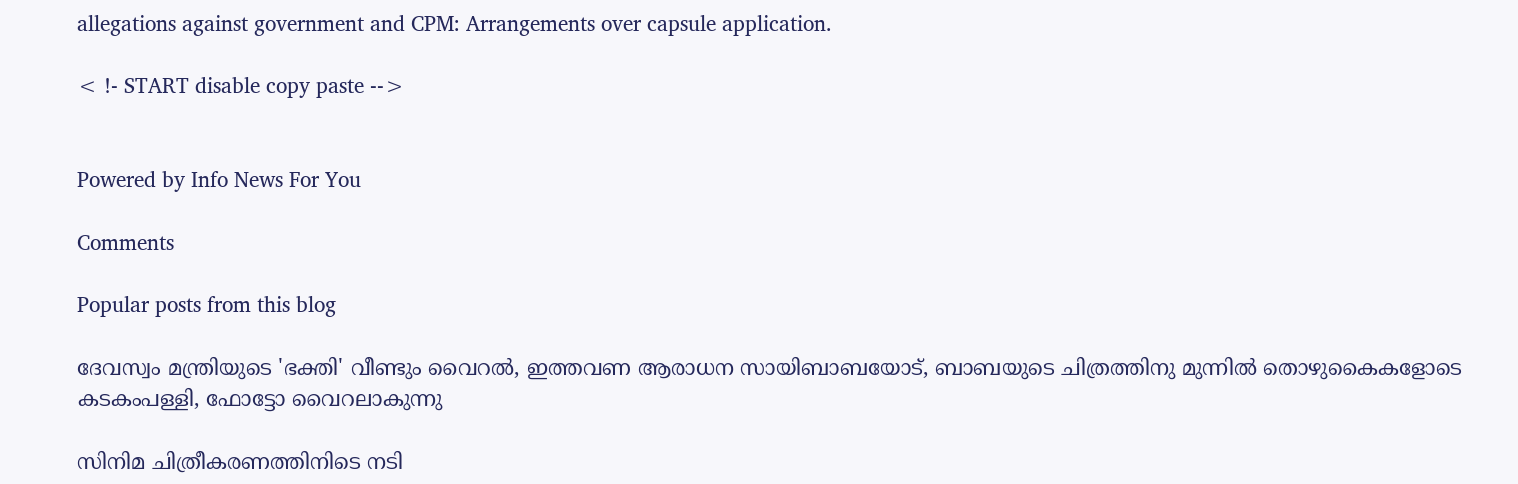allegations against government and CPM: Arrangements over capsule application.

< !- START disable copy paste -->


Powered by Info News For You

Comments

Popular posts from this blog

ദേവസ്വം മന്ത്രിയുടെ 'ഭക്തി' വീണ്ടും വൈറല്‍, ഇത്തവണ ആരാധന സായിബാബയോട്, ബാബയുടെ ചിത്രത്തിനു മുന്നില്‍ തൊഴുകൈകളോടെ കടകംപള്ളി, ഫോട്ടോ വൈറലാകുന്നു

സിനിമ ചിത്രീകരണത്തിനിടെ നടി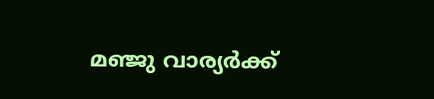മഞ്ജു വാര്യര്‍ക്ക്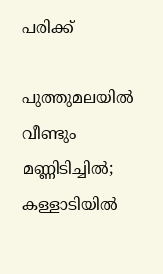പരിക്ക്

പുത്തുമലയില്‍ വീണ്ടും മണ്ണിടിച്ചില്‍; കള്ളാടിയില്‍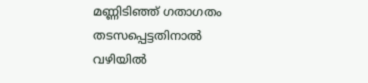മണ്ണിടിഞ്ഞ് ഗതാഗതം തടസപ്പെട്ടതിനാല്‍ വഴിയില്‍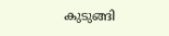കുടുങ്ങി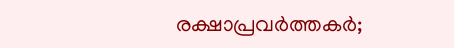രക്ഷാപ്രവര്‍ത്തകര്‍;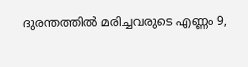ദുരന്തത്തില്‍ മരിച്ചവരുടെ എണ്ണം 9,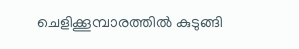ചെളിക്കൂമ്പാരത്തില്‍ കുടുങ്ങി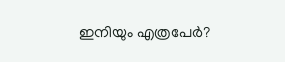ഇനിയും എത്രപേര്‍?